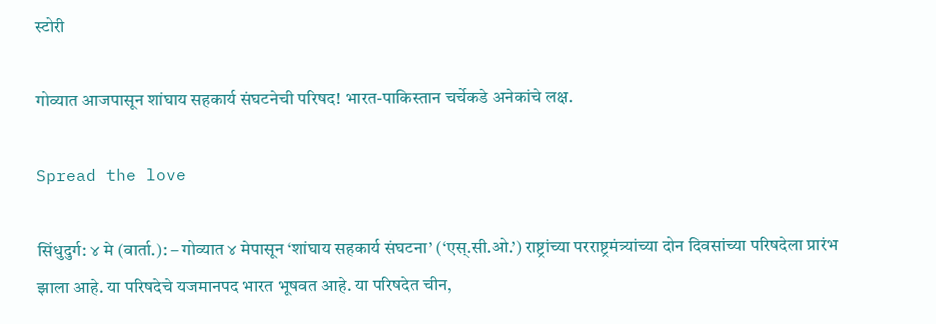स्टोरी

गोव्यात आजपासून शांघाय सहकार्य संघटनेची परिषद! भारत-पाकिस्तान चर्चेकडे अनेकांचे लक्ष.

Spread the love

सिंधुदुर्ग: ४ मे (वार्ता.): – गोव्यात ४ मेपासून ‘शांघाय सहकार्य संघटना’ (‘एस्.सी.ओ.’) राष्ट्रांच्या परराष्ट्रमंत्र्यांच्या दोन दिवसांच्या परिषदेला प्रारंभ झाला आहे. या परिषदेचे यजमानपद भारत भूषवत आहे. या परिषदेत चीन,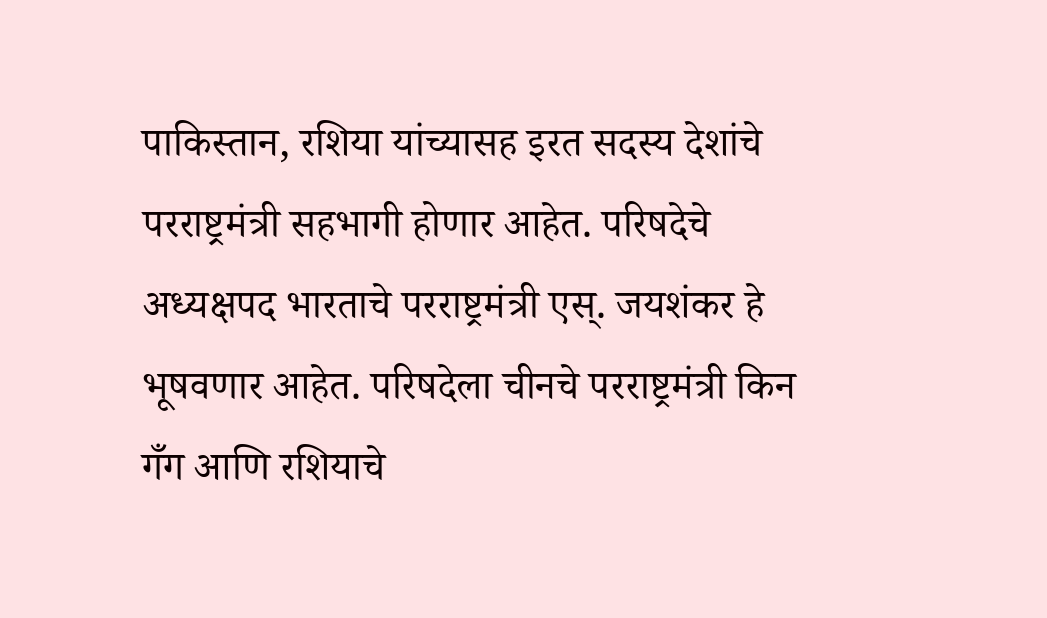पाकिस्तान, रशिया यांच्यासह इरत सदस्य देशांचे परराष्ट्रमंत्री सहभागी होणार आहेत. परिषदेचे अध्यक्षपद भारताचे परराष्ट्रमंत्री एस्. जयशंकर हे भूषवणार आहेत. परिषदेला चीनचे परराष्ट्रमंत्री किन गँग आणि रशियाचे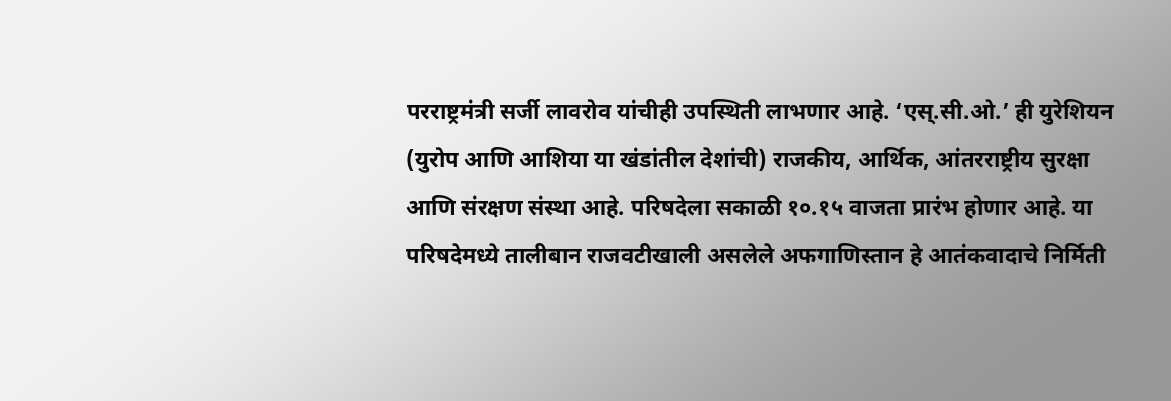परराष्ट्रमंत्री सर्जी लावरोव यांचीही उपस्थिती लाभणार आहे. ‘एस्.सी.ओ.’ ही युरेशियन (युरोप आणि आशिया या खंडांतील देशांची) राजकीय, आर्थिक, आंतरराष्ट्रीय सुरक्षा आणि संरक्षण संस्था आहे. परिषदेला सकाळी १०.१५ वाजता प्रारंभ होणार आहे. या परिषदेमध्ये तालीबान राजवटीखाली असलेले अफगाणिस्तान हे आतंकवादाचे निर्मिती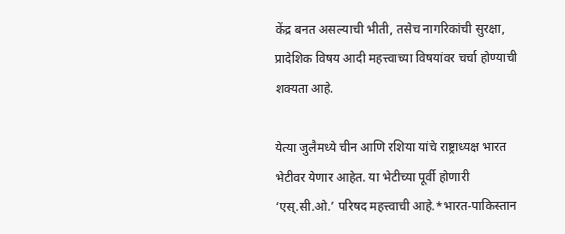केंद्र बनत असल्याची भीती, तसेच नागरिकांची सुरक्षा, प्रादेशिक विषय आदी महत्त्वाच्या विषयांवर चर्चा होण्याची शक्यता आहे.

येत्या जुलैमध्ये चीन आणि रशिया यांचे राष्ट्राध्यक्ष भारत भेटीवर येणार आहेत. या भेटीच्या पूर्वी होणारी ‘एस्.सी.ओ.’ परिषद महत्त्वाची आहे.*भारत-पाकिस्तान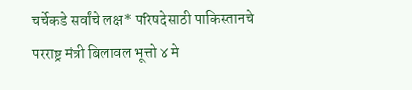चर्चेकडे सर्वांचे लक्ष* परिषदेसाठी पाकिस्तानचे परराष्ट्र मंत्री बिलावल भूत्तो ४ मे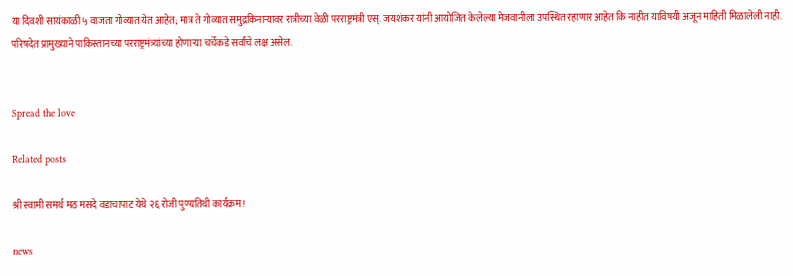या दिवशी सायंकाळी ५ वाजता गोव्यात येत आहेत; मात्र ते गोव्यात समुद्रकिनार्‍यावर रात्रीच्या वेळी परराष्ट्रमंत्री एस्. जयशंकर यांनी आयोजित केलेल्या मेजवानीला उपस्थित रहाणार आहेत कि नाहीत याविषयी अजून माहिती मिळालेली नाही. परिषदेत प्रामुख्याने पाकिस्तानच्या परराष्ट्रमंत्र्यांच्या होणार्‍या चर्चेकडे सर्वांचे लक्ष असेल.


Spread the love

Related posts

श्री स्वामी समर्थ मठ मसदे वडाचापाट येथे २६ रोजी पुण्यतिथी कार्यक्रम!

news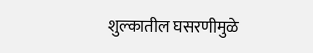शुल्‍कातील घसरणीमुळे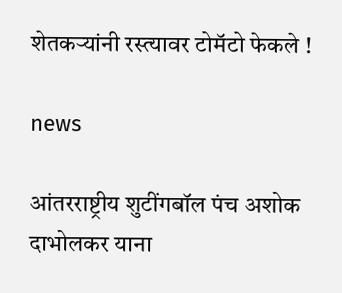शेतकर्‍यांनी रस्‍त्‍यावर टोमॅटो फेकले !

news

आंतरराष्ट्रीय शुटींगबॉल पंच अशोक दाभोलकर याना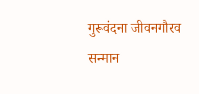गुरूवंदना जीवनगौरव सन्मान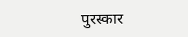पुरस्कार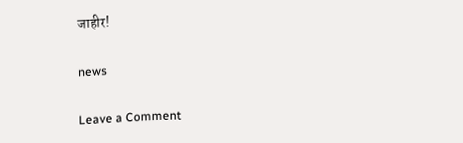जाहीर!

news

Leave a Comment